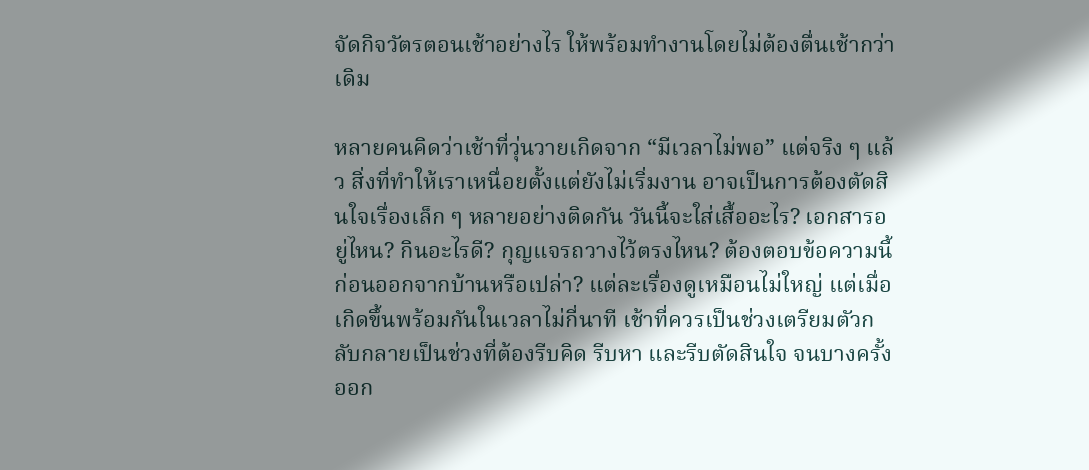จัดกิจวัตรตอนเช้าอย่างไร ให้พร้อมทำงานโดยไม่ต้องตื่นเช้ากว่าเดิม

หลายคนคิดว่าเช้าที่วุ่นวายเกิดจาก “มีเวลาไม่พอ” แต่จริง ๆ แล้ว สิ่งที่ทำให้เราเหนื่อยตั้งแต่ยังไม่เริ่มงาน อาจเป็นการต้องตัดสินใจเรื่องเล็ก ๆ หลายอย่างติดกัน วันนี้จะใส่เสื้ออะไร? เอกสารอยู่ไหน? กินอะไรดี? กุญแจรถวางไว้ตรงไหน? ต้องตอบข้อความนี้ก่อนออกจากบ้านหรือเปล่า? แต่ละเรื่องดูเหมือนไม่ใหญ่ แต่เมื่อเกิดขึ้นพร้อมกันในเวลาไม่กี่นาที เช้าที่ควรเป็นช่วงเตรียมตัวกลับกลายเป็นช่วงที่ต้องรีบคิด รีบหา และรีบตัดสินใจ จนบางครั้งออก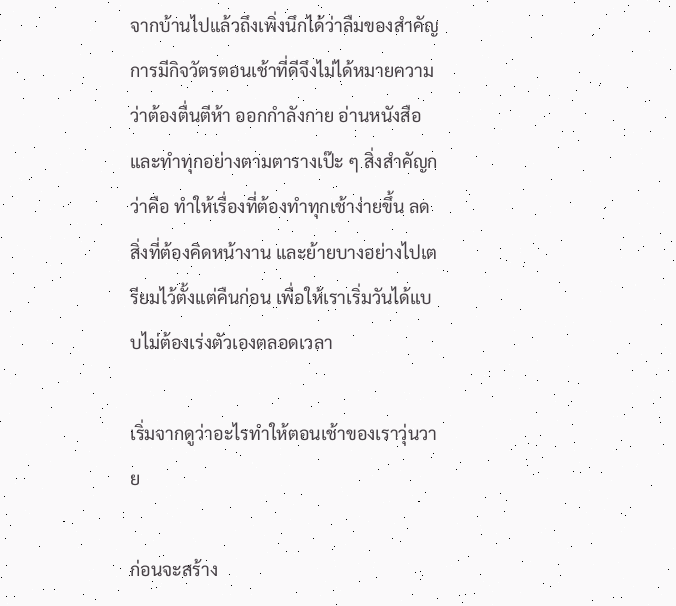จากบ้านไปแล้วถึงเพิ่งนึกได้ว่าลืมของสำคัญ การมีกิจวัตรตอนเช้าที่ดีจึงไม่ได้หมายความว่าต้องตื่นตีห้า ออกกำลังกาย อ่านหนังสือ และทำทุกอย่างตามตารางเป๊ะ ๆ สิ่งสำคัญกว่าคือ ทำให้เรื่องที่ต้องทำทุกเช้าง่ายขึ้น ลดสิ่งที่ต้องคิดหน้างาน และย้ายบางอย่างไปเตรียมไว้ตั้งแต่คืนก่อน เพื่อให้เราเริ่มวันได้แบบไม่ต้องเร่งตัวเองตลอดเวลา

เริ่มจากดูว่าอะไรทำให้ตอนเช้าของเราวุ่นวาย

ก่อนจะสร้าง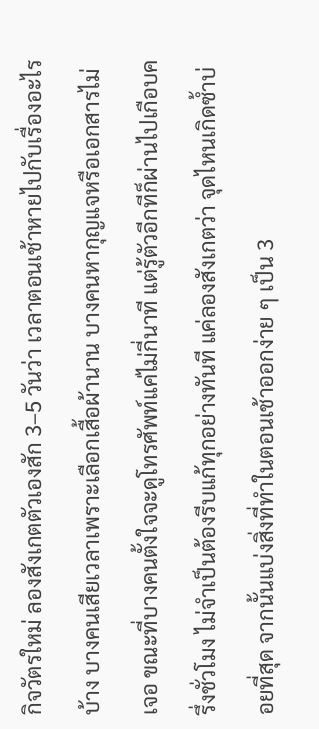กิจวัตรใหม่ ลองสังเกตตัวเองสัก 3–5 วันว่า เวลาตอนเช้าหายไปกับเรื่องอะไรบ้าง บางคนเสียเวลาเพราะเลือกเสื้อผ้านาน บางคนหากุญแจหรือเอกสารไม่เจอ ขณะที่บางคนตั้งใจจะดูโทรศัพท์แค่ไม่กี่นาที แต่รู้ตัวอีกทีก็ผ่านไปเกือบครึ่งชั่วโมง ไม่จำเป็นต้องรีบแก้ทุกอย่างทันที แค่ลองสังเกตว่า จุดไหนเกิดซ้ำบ่อยที่สุด จากนั้นแบ่งสิ่งที่ทำในตอนเช้าออกง่าย ๆ เป็น 3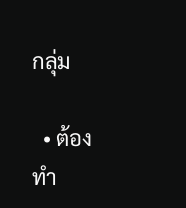กลุ่ม

  • ต้องทำ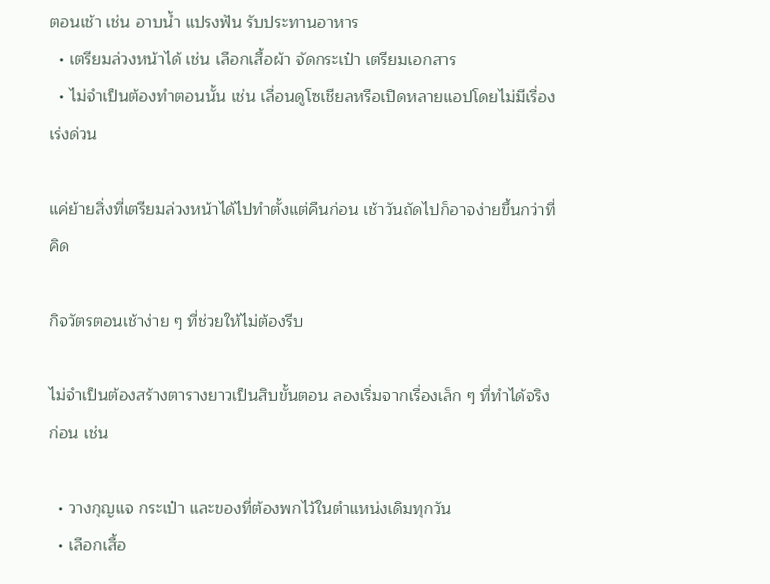ตอนเช้า เช่น อาบน้ำ แปรงฟัน รับประทานอาหาร
  • เตรียมล่วงหน้าได้ เช่น เลือกเสื้อผ้า จัดกระเป๋า เตรียมเอกสาร
  • ไม่จำเป็นต้องทำตอนนั้น เช่น เลื่อนดูโซเชียลหรือเปิดหลายแอปโดยไม่มีเรื่องเร่งด่วน

แค่ย้ายสิ่งที่เตรียมล่วงหน้าได้ไปทำตั้งแต่คืนก่อน เช้าวันถัดไปก็อาจง่ายขึ้นกว่าที่คิด

กิจวัตรตอนเช้าง่าย ๆ ที่ช่วยให้ไม่ต้องรีบ

ไม่จำเป็นต้องสร้างตารางยาวเป็นสิบขั้นตอน ลองเริ่มจากเรื่องเล็ก ๆ ที่ทำได้จริงก่อน เช่น

  • วางกุญแจ กระเป๋า และของที่ต้องพกไว้ในตำแหน่งเดิมทุกวัน
  • เลือกเสื้อ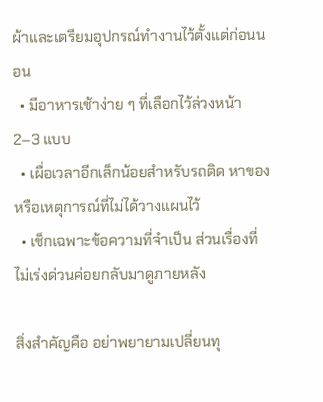ผ้าและเตรียมอุปกรณ์ทำงานไว้ตั้งแต่ก่อนนอน
  • มีอาหารเช้าง่าย ๆ ที่เลือกไว้ล่วงหน้า 2–3 แบบ
  • เผื่อเวลาอีกเล็กน้อยสำหรับรถติด หาของ หรือเหตุการณ์ที่ไม่ได้วางแผนไว้
  • เช็กเฉพาะข้อความที่จำเป็น ส่วนเรื่องที่ไม่เร่งด่วนค่อยกลับมาดูภายหลัง

สิ่งสำคัญคือ อย่าพยายามเปลี่ยนทุ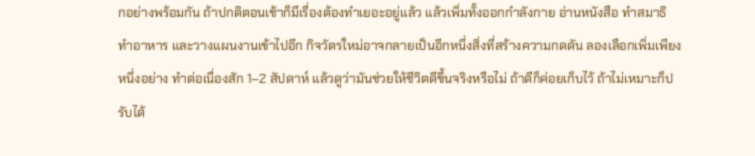กอย่างพร้อมกัน ถ้าปกติตอนเช้าก็มีเรื่องต้องทำเยอะอยู่แล้ว แล้วเพิ่มทั้งออกกำลังกาย อ่านหนังสือ ทำสมาธิ ทำอาหาร และวางแผนงานเข้าไปอีก กิจวัตรใหม่อาจกลายเป็นอีกหนึ่งสิ่งที่สร้างความกดดัน ลองเลือกเพิ่มเพียงหนึ่งอย่าง ทำต่อเนื่องสัก 1–2 สัปดาห์ แล้วดูว่ามันช่วยให้ชีวิตดีขึ้นจริงหรือไม่ ถ้าดีก็ค่อยเก็บไว้ ถ้าไม่เหมาะก็ปรับได้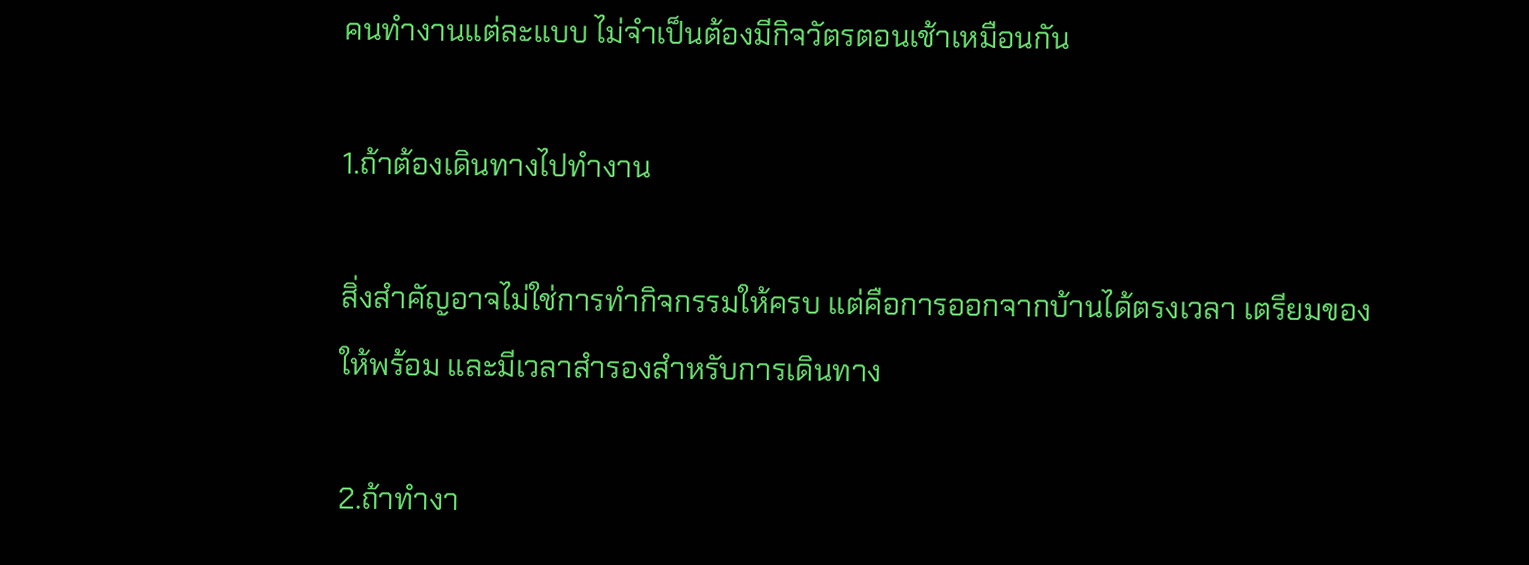คนทำงานแต่ละแบบ ไม่จำเป็นต้องมีกิจวัตรตอนเช้าเหมือนกัน

1.ถ้าต้องเดินทางไปทำงาน

สิ่งสำคัญอาจไม่ใช่การทำกิจกรรมให้ครบ แต่คือการออกจากบ้านได้ตรงเวลา เตรียมของให้พร้อม และมีเวลาสำรองสำหรับการเดินทาง

2.ถ้าทำงา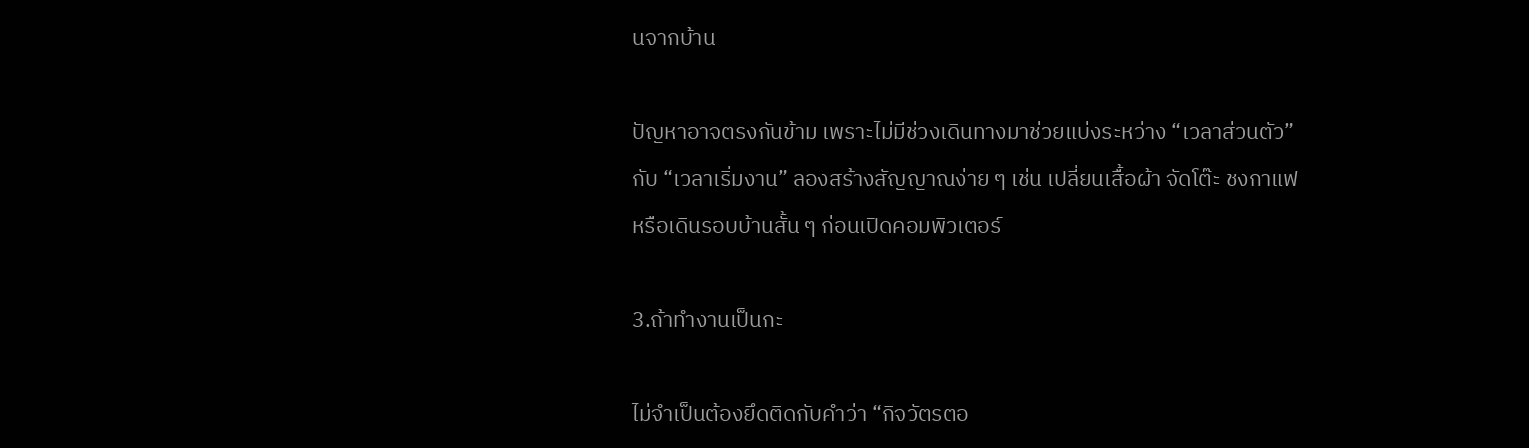นจากบ้าน

ปัญหาอาจตรงกันข้าม เพราะไม่มีช่วงเดินทางมาช่วยแบ่งระหว่าง “เวลาส่วนตัว” กับ “เวลาเริ่มงาน” ลองสร้างสัญญาณง่าย ๆ เช่น เปลี่ยนเสื้อผ้า จัดโต๊ะ ชงกาแฟ หรือเดินรอบบ้านสั้น ๆ ก่อนเปิดคอมพิวเตอร์

3.ถ้าทำงานเป็นกะ

ไม่จำเป็นต้องยึดติดกับคำว่า “กิจวัตรตอ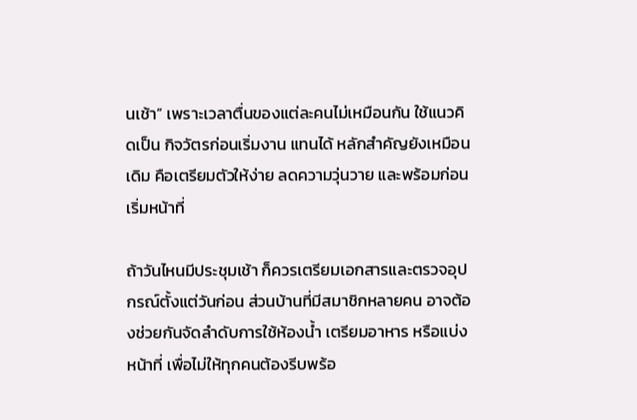นเช้า” เพราะเวลาตื่นของแต่ละคนไม่เหมือนกัน ใช้แนวคิดเป็น กิจวัตรก่อนเริ่มงาน แทนได้ หลักสำคัญยังเหมือนเดิม คือเตรียมตัวให้ง่าย ลดความวุ่นวาย และพร้อมก่อนเริ่มหน้าที่

ถ้าวันไหนมีประชุมเช้า ก็ควรเตรียมเอกสารและตรวจอุปกรณ์ตั้งแต่วันก่อน ส่วนบ้านที่มีสมาชิกหลายคน อาจต้องช่วยกันจัดลำดับการใช้ห้องน้ำ เตรียมอาหาร หรือแบ่งหน้าที่ เพื่อไม่ให้ทุกคนต้องรีบพร้อ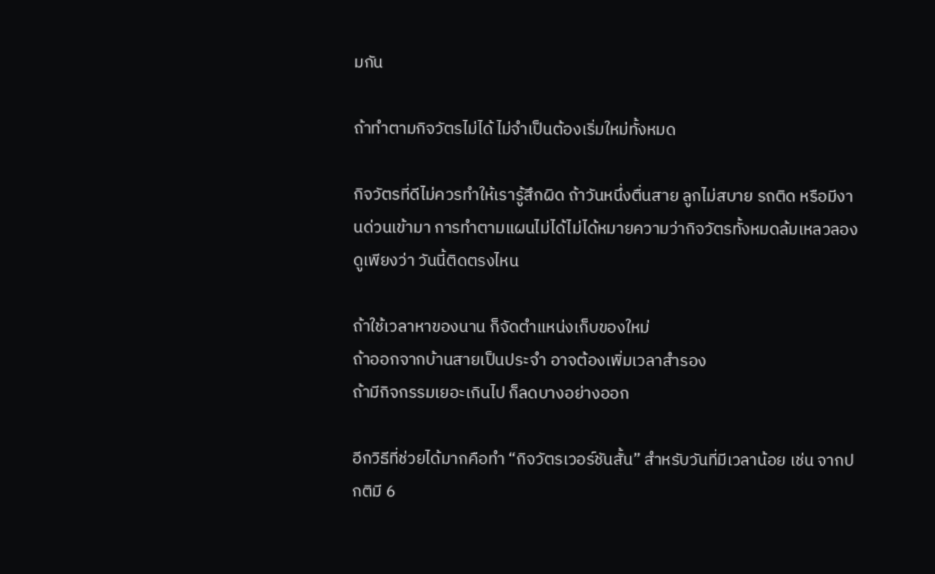มกัน

ถ้าทำตามกิจวัตรไม่ได้ ไม่จำเป็นต้องเริ่มใหม่ทั้งหมด

กิจวัตรที่ดีไม่ควรทำให้เรารู้สึกผิด ถ้าวันหนึ่งตื่นสาย ลูกไม่สบาย รถติด หรือมีงานด่วนเข้ามา การทำตามแผนไม่ได้ไม่ได้หมายความว่ากิจวัตรทั้งหมดล้มเหลวลองดูเพียงว่า วันนี้ติดตรงไหน

ถ้าใช้เวลาหาของนาน ก็จัดตำแหน่งเก็บของใหม่
ถ้าออกจากบ้านสายเป็นประจำ อาจต้องเพิ่มเวลาสำรอง
ถ้ามีกิจกรรมเยอะเกินไป ก็ลดบางอย่างออก

อีกวิธีที่ช่วยได้มากคือทำ “กิจวัตรเวอร์ชันสั้น” สำหรับวันที่มีเวลาน้อย เช่น จากปกติมี 6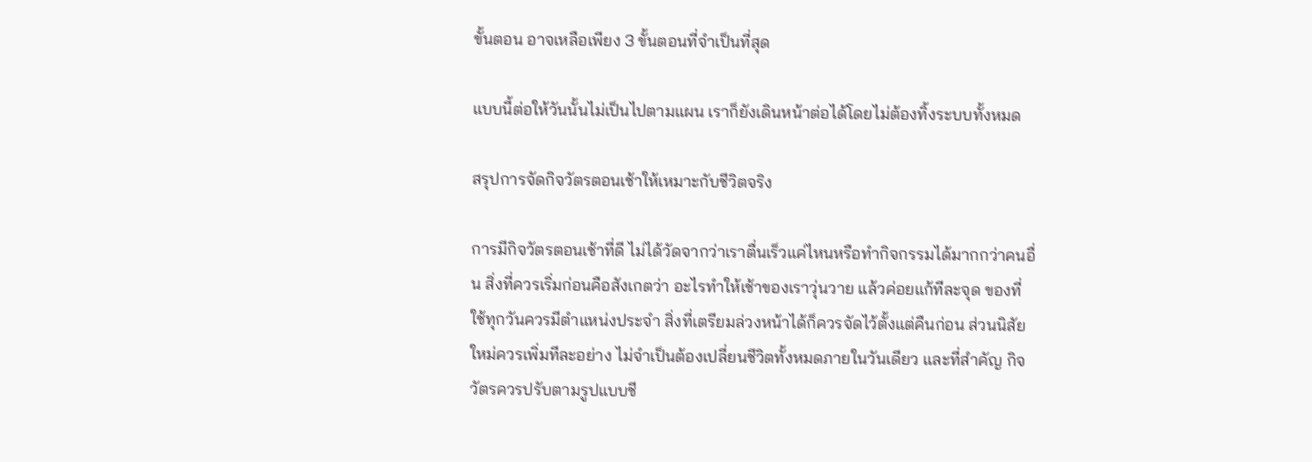ขั้นตอน อาจเหลือเพียง 3 ขั้นตอนที่จำเป็นที่สุด

แบบนี้ต่อให้วันนั้นไม่เป็นไปตามแผน เราก็ยังเดินหน้าต่อได้โดยไม่ต้องทิ้งระบบทั้งหมด

สรุปการจัดกิจวัตรตอนเช้าให้เหมาะกับชีวิตจริง

การมีกิจวัตรตอนเช้าที่ดี ไม่ได้วัดจากว่าเราตื่นเร็วแค่ไหนหรือทำกิจกรรมได้มากกว่าคนอื่น สิ่งที่ควรเริ่มก่อนคือสังเกตว่า อะไรทำให้เช้าของเราวุ่นวาย แล้วค่อยแก้ทีละจุด ของที่ใช้ทุกวันควรมีตำแหน่งประจำ สิ่งที่เตรียมล่วงหน้าได้ก็ควรจัดไว้ตั้งแต่คืนก่อน ส่วนนิสัยใหม่ควรเพิ่มทีละอย่าง ไม่จำเป็นต้องเปลี่ยนชีวิตทั้งหมดภายในวันเดียว และที่สำคัญ กิจวัตรควรปรับตามรูปแบบชี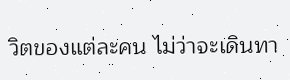วิตของแต่ละคน ไม่ว่าจะเดินทา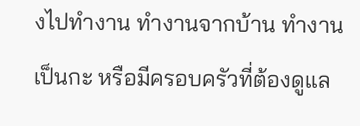งไปทำงาน ทำงานจากบ้าน ทำงานเป็นกะ หรือมีครอบครัวที่ต้องดูแล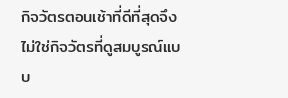กิจวัตรตอนเช้าที่ดีที่สุดจึงไม่ใช่กิจวัตรที่ดูสมบูรณ์แบบ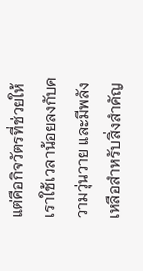แต่คือกิจวัตรที่ช่วยให้เราใช้เวลาน้อยลงกับความวุ่นวาย และมีพลังเหลือสำหรับสิ่งสำคัญ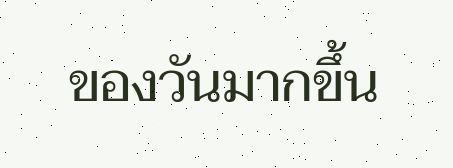ของวันมากขึ้น